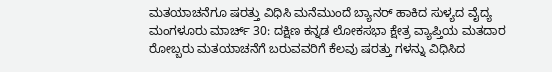ಮತಯಾಚನೆಗೂ ಷರತ್ತು ವಿಧಿಸಿ ಮನೆಮುಂದೆ ಬ್ಯಾನರ್ ಹಾಕಿದ ಸುಳ್ಯದ ವೈದ್ಯ
ಮಂಗಳೂರು ಮಾರ್ಚ್ 30: ದಕ್ಷಿಣ ಕನ್ನಡ ಲೋಕಸಭಾ ಕ್ಷೇತ್ರ ವ್ಯಾಪ್ತಿಯ ಮತದಾರ ರೋಬ್ಬರು ಮತಯಾಚನೆಗೆ ಬರುವವರಿಗೆ ಕೆಲವು ಷರತ್ತು ಗಳನ್ನು ವಿಧಿಸಿದ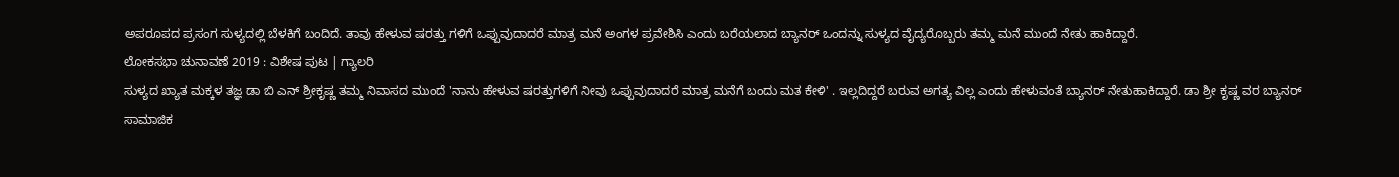ಅಪರೂಪದ ಪ್ರಸಂಗ ಸುಳ್ಯದಲ್ಲಿ ಬೆಳಕಿಗೆ ಬಂದಿದೆ. ತಾವು ಹೇಳುವ ಷರತ್ತು ಗಳಿಗೆ ಒಪ್ಪುವುದಾದರೆ ಮಾತ್ರ ಮನೆ ಅಂಗಳ ಪ್ರವೇಶಿಸಿ ಎಂದು ಬರೆಯಲಾದ ಬ್ಯಾನರ್ ಒಂದನ್ನು ಸುಳ್ಯದ ವೈದ್ಯರೊಬ್ಬರು ತಮ್ಮ ಮನೆ ಮುಂದೆ ನೇತು ಹಾಕಿದ್ದಾರೆ.
ಲೋಕಸಭಾ ಚುನಾವಣೆ 2019 : ವಿಶೇಷ ಪುಟ | ಗ್ಯಾಲರಿ
ಸುಳ್ಯದ ಖ್ಯಾತ ಮಕ್ಕಳ ತಜ್ಞ ಡಾ ಬಿ ಎನ್ ಶ್ರೀಕೃಷ್ಣ ತಮ್ಮ ನಿವಾಸದ ಮುಂದೆ 'ನಾನು ಹೇಳುವ ಷರತ್ತುಗಳಿಗೆ ನೀವು ಒಪ್ಪುವುದಾದರೆ ಮಾತ್ರ ಮನೆಗೆ ಬಂದು ಮತ ಕೇಳಿ' . ಇಲ್ಲದಿದ್ದರೆ ಬರುವ ಅಗತ್ಯ ವಿಲ್ಲ ಎಂದು ಹೇಳುವಂತೆ ಬ್ಯಾನರ್ ನೇತುಹಾಕಿದ್ದಾರೆ. ಡಾ ಶ್ರೀ ಕೃಷ್ಣ ವರ ಬ್ಯಾನರ್ ಸಾಮಾಜಿಕ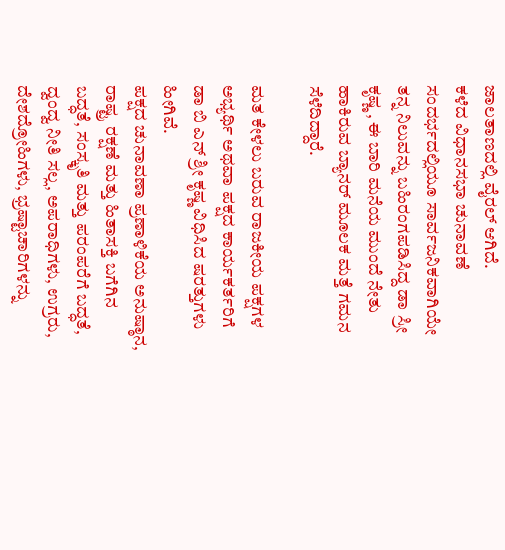ಜಾಲತಾಣದಲ್ಲಿ ವೈರಲ್ ಆಗಿದೆ.
ಕಳೆದ ವಿಧಾನಸಭಾ ಚುನಾವಣೆ ಸಂದರ್ಭದಲ್ಲಿಯೂ ಸಾರ್ವಜನಿಕವಾಗಿಯೇ ತನ್ನ ನಿಲುವನ್ನು ಬಹಿರಂಗಪಡಿಸಿದ್ದ ಡಾ ಸ್ರೀ ಕೃಷ್ಣ , ಈ ಬಾರಿ ಮನೆಯ ಮುಂದೆ ನೇತು ಹಾಕಿರುವ ಬ್ಯಾನರ್ ಮೂಲಕ ಮತ್ತೆ ಗಮನ ಸೆಳೆದಿದ್ದಾರೆ.

ಮತ ಕೇಳಲು ಬರುವ ರಾಜಕೀಯ ಪಕ್ಷಗಳ ಅಭ್ಯರ್ಥಿ ಅಥವಾ ಪಕ್ಷದ ಕಾರ್ಯಕರ್ತರಿಗೆ ಡಾ ಬಿ ಎನ್ ಶ್ರೀ ಕೃಷ್ಣ ವಿಧಿಸಿದ ಷರತ್ತುಗಳು ಹೀಗಿವೆ.
ಪಕ್ಷದ ಚುನಾವಣಾ ಪ್ರಣಾಳಿಕೆಯ ಅನುಷ್ಠಾನ, ರಾಷ್ಟ್ರ ರಕ್ಷಣೆ ಮತ್ತು ಹಿತಾಸಕ್ತಿ ಬಗೆಗಿನ ಬದ್ಧತೆ, ಸಂಸ್ಕೃತಿ ಮತ್ತು ಪರಂಪರೆಗೆ ಬದ್ಧತೆ, ದ್ವಂದ್ವ ನೀತಿ ಸಲ್ಲ, ಅಪರಾಧಿಗಳು, ಉಗ್ರರು, ದೇಶದ್ರೋಹಿಗಳು, ಭ್ರಷ್ಟಾಚಾರಿಗಳನ್ನು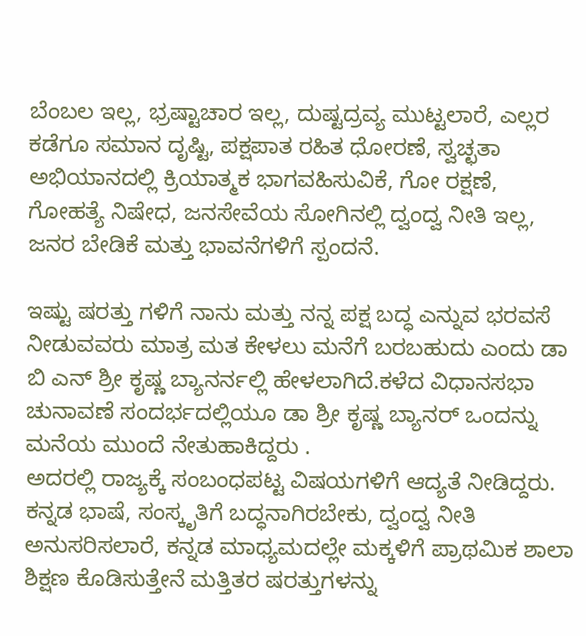ಬೆಂಬಲ ಇಲ್ಲ, ಭ್ರಷ್ಟಾಚಾರ ಇಲ್ಲ, ದುಷ್ಟದ್ರವ್ಯ ಮುಟ್ಟಲಾರೆ, ಎಲ್ಲರ ಕಡೆಗೂ ಸಮಾನ ದೃಷ್ಟಿ, ಪಕ್ಷಪಾತ ರಹಿತ ಧೋರಣೆ, ಸ್ವಚ್ಛತಾ ಅಭಿಯಾನದಲ್ಲಿ ಕ್ರಿಯಾತ್ಮಕ ಭಾಗವಹಿಸುವಿಕೆ, ಗೋ ರಕ್ಷಣೆ, ಗೋಹತ್ಯೆ ನಿಷೇಧ, ಜನಸೇವೆಯ ಸೋಗಿನಲ್ಲಿ ದ್ವಂದ್ವ ನೀತಿ ಇಲ್ಲ, ಜನರ ಬೇಡಿಕೆ ಮತ್ತು ಭಾವನೆಗಳಿಗೆ ಸ್ಪಂದನೆ.

ಇಷ್ಟು ಷರತ್ತು ಗಳಿಗೆ ನಾನು ಮತ್ತು ನನ್ನ ಪಕ್ಷ ಬದ್ಧ ಎನ್ನುವ ಭರವಸೆ ನೀಡುವವರು ಮಾತ್ರ ಮತ ಕೇಳಲು ಮನೆಗೆ ಬರಬಹುದು ಎಂದು ಡಾ ಬಿ ಎನ್ ಶ್ರೀ ಕೃಷ್ಣ ಬ್ಯಾನರ್ನಲ್ಲಿ ಹೇಳಲಾಗಿದೆ.ಕಳೆದ ವಿಧಾನಸಭಾ ಚುನಾವಣೆ ಸಂದರ್ಭದಲ್ಲಿಯೂ ಡಾ ಶ್ರೀ ಕೃಷ್ಣ ಬ್ಯಾನರ್ ಒಂದನ್ನು ಮನೆಯ ಮುಂದೆ ನೇತುಹಾಕಿದ್ದರು .
ಅದರಲ್ಲಿ ರಾಜ್ಯಕ್ಕೆ ಸಂಬಂಧಪಟ್ಟ ವಿಷಯಗಳಿಗೆ ಆದ್ಯತೆ ನೀಡಿದ್ದರು. ಕನ್ನಡ ಭಾಷೆ, ಸಂಸ್ಕೃತಿಗೆ ಬದ್ಧನಾಗಿರಬೇಕು, ದ್ವಂದ್ವ ನೀತಿ ಅನುಸರಿಸಲಾರೆ, ಕನ್ನಡ ಮಾಧ್ಯಮದಲ್ಲೇ ಮಕ್ಕಳಿಗೆ ಪ್ರಾಥಮಿಕ ಶಾಲಾ ಶಿಕ್ಷಣ ಕೊಡಿಸುತ್ತೇನೆ ಮತ್ತಿತರ ಷರತ್ತುಗಳನ್ನು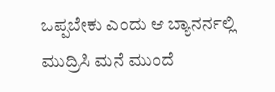ಒಪ್ಪಬೇಕು ಎಂದು ಆ ಬ್ಯಾನರ್ನಲ್ಲಿ ಮುದ್ರಿಸಿ ಮನೆ ಮುಂದೆ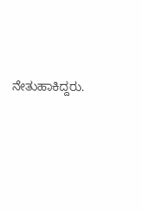ನೇತುಹಾಕಿದ್ದರು.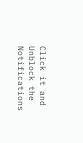Click it and Unblock the Notifications